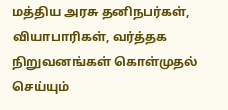மத்திய அரசு தனிநபர்கள், வியாபாரிகள், வர்த்தக நிறுவனங்கள் கொள்முதல் செய்யும்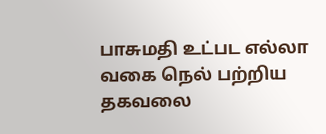பாசுமதி உட்பட எல்லா வகை நெல் பற்றிய தகவலை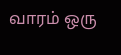வாரம் ஒரு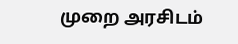முறை அரசிடம்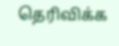தெரிவிக்க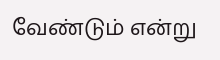வேண்டும் என்று